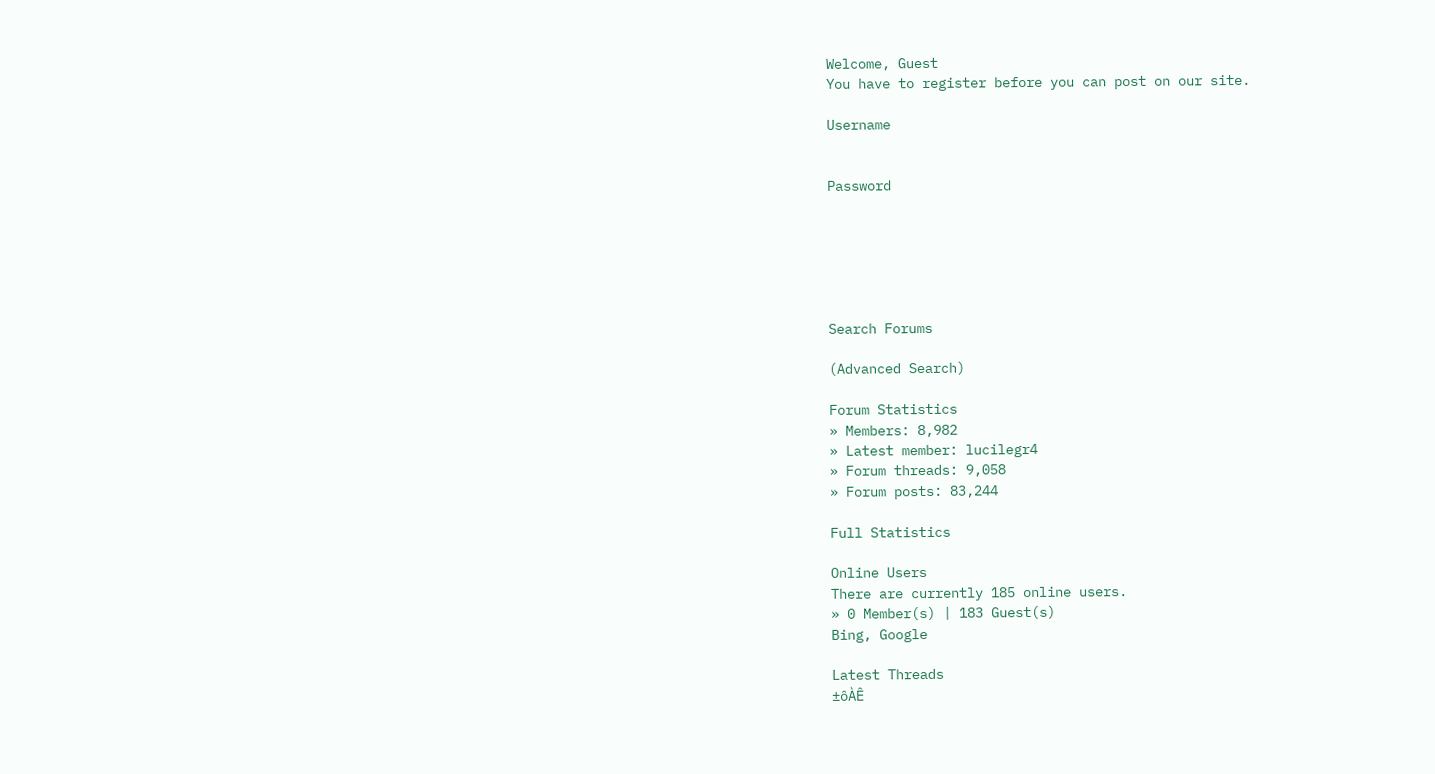Welcome, Guest
You have to register before you can post on our site.

Username


Password






Search Forums

(Advanced Search)

Forum Statistics
» Members: 8,982
» Latest member: lucilegr4
» Forum threads: 9,058
» Forum posts: 83,244

Full Statistics

Online Users
There are currently 185 online users.
» 0 Member(s) | 183 Guest(s)
Bing, Google

Latest Threads
±ôÀÊ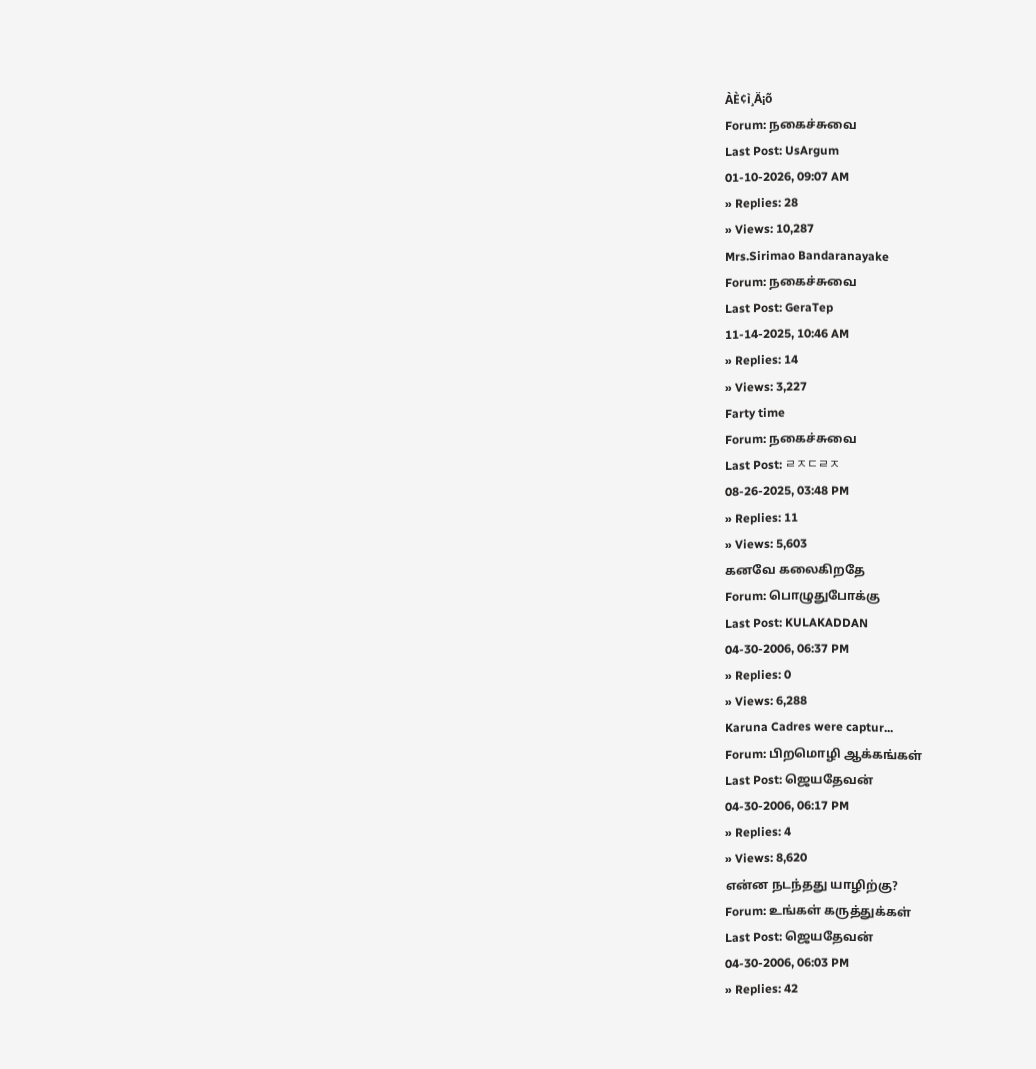ÀÈ¢ì¸Ä¡õ
Forum: நகைச்சுவை
Last Post: UsArgum
01-10-2026, 09:07 AM
» Replies: 28
» Views: 10,287
Mrs.Sirimao Bandaranayake
Forum: நகைச்சுவை
Last Post: GeraTep
11-14-2025, 10:46 AM
» Replies: 14
» Views: 3,227
Farty time
Forum: நகைச்சுவை
Last Post: ㄹㅈㄷㄹㅈ
08-26-2025, 03:48 PM
» Replies: 11
» Views: 5,603
கனவே கலைகிறதே
Forum: பொழுதுபோக்கு
Last Post: KULAKADDAN
04-30-2006, 06:37 PM
» Replies: 0
» Views: 6,288
Karuna Cadres were captur...
Forum: பிறமொழி ஆக்கங்கள்
Last Post: ஜெயதேவன்
04-30-2006, 06:17 PM
» Replies: 4
» Views: 8,620
என்ன நடந்தது யாழிற்கு?
Forum: உங்கள் கருத்துக்கள்
Last Post: ஜெயதேவன்
04-30-2006, 06:03 PM
» Replies: 42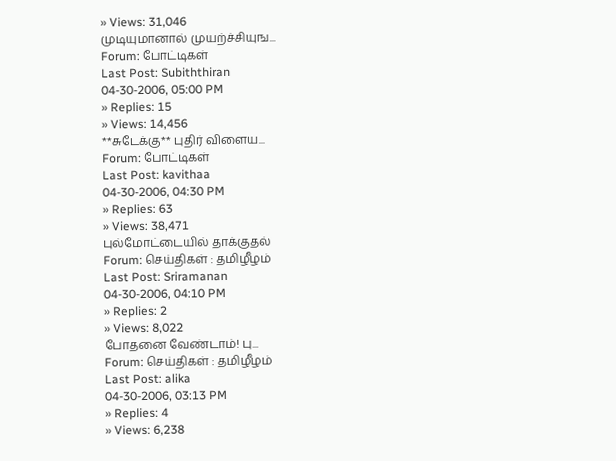» Views: 31,046
முடியுமானால் முயற்ச்சியுங...
Forum: போட்டிகள்
Last Post: Subiththiran
04-30-2006, 05:00 PM
» Replies: 15
» Views: 14,456
**சுடேக்கு** புதிர் விளைய...
Forum: போட்டிகள்
Last Post: kavithaa
04-30-2006, 04:30 PM
» Replies: 63
» Views: 38,471
புல்மோட்டையில் தாக்குதல்
Forum: செய்திகள் : தமிழீழம்
Last Post: Sriramanan
04-30-2006, 04:10 PM
» Replies: 2
» Views: 8,022
போதனை வேண்டாம்! பு...
Forum: செய்திகள் : தமிழீழம்
Last Post: alika
04-30-2006, 03:13 PM
» Replies: 4
» Views: 6,238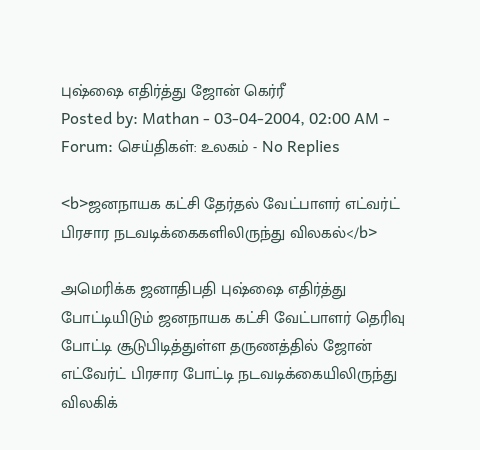புஷ்ஷை எதிர்த்து ஜோன் கெர்ரீ
Posted by: Mathan - 03-04-2004, 02:00 AM - Forum: செய்திகள்: உலகம் - No Replies

<b>ஜனநாயக கட்சி தேர்தல் வேட்பாளர் எட்வர்ட்
பிரசார நடவடிக்கைகளிலிருந்து விலகல்</b>

அமெரிக்க ஜனாதிபதி புஷ்ஷை எதிர்த்து போட்டியிடும் ஜனநாயக கட்சி வேட்பாளர் தெரிவு போட்டி சூடுபிடித்துள்ள தருணத்தில் ஜோன் எட்வேர்ட் பிரசார போட்டி நடவடிக்கையிலிருந்து விலகிக்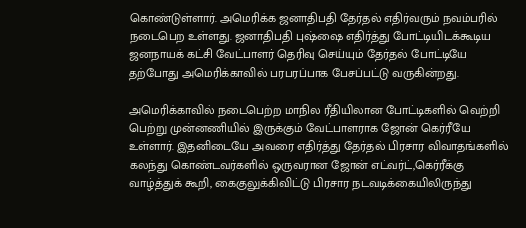கொண்டுள்ளார். அமெரிக்க ஜனாதிபதி தேர்தல் எதிர்வரும் நவம்பரில் நடைபெற உள்ளது. ஜனாதிபதி புஷ்ஷை எதிர்த்து போட்டியிடக்கூடிய ஜனநாயக் கட்சி வேட்பாளர் தெரிவு செய்யும் தேர்தல் போட்டியே தற்போது அமெரிக்காவில் பரபரப்பாக பேசப்பட்டு வருகின்றது.

அமெரிக்காவில் நடைபெற்ற மாநில ரீதியிலான போட்டிகளில் வெற்றி பெற்று முன்னணியில் இருக்கும் வேட்பாளராக ஜோன் கெர்ரீயே உள்ளார். இதனிடையே அவரை எதிர்த்து தேர்தல் பிரசார விவாதங்களில் கலந்து கொண்டவர்களில் ஒருவரான ஜோன் எட்வர்ட்,கெர்ரீக்கு வாழ்த்துக் கூறி, கைகுலுக்கிவிட்டு பிரசார நடவடிக்கையிலிருந்து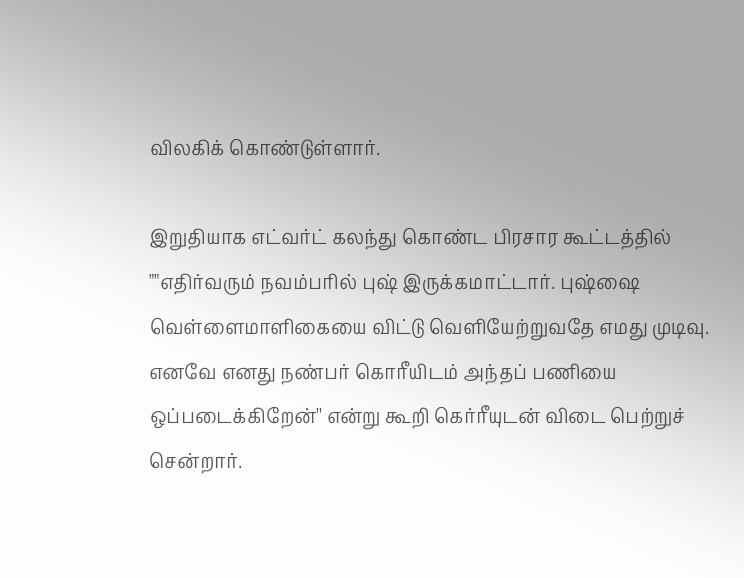விலகிக் கொண்டுள்ளார்.

இறுதியாக எட்வர்ட் கலந்து கொண்ட பிரசார கூட்டத்தில் ""எதிர்வரும் நவம்பரில் புஷ் இருக்கமாட்டார். புஷ்ஷை வெள்ளைமாளிகையை விட்டு வெளியேற்றுவதே எமது முடிவு. எனவே எனது நண்பர் கொரீயிடம் அந்தப் பணியை ஒப்படைக்கிறேன்'' என்று கூறி கெர்ரீயுடன் விடை பெற்றுச் சென்றார்.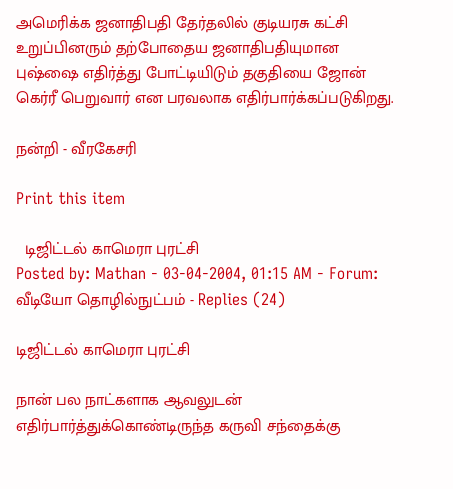அமெரிக்க ஜனாதிபதி தேர்தலில் குடியரசு கட்சி உறுப்பினரும் தற்போதைய ஜனாதிபதியுமான புஷ்ஷை எதிர்த்து போட்டியிடும் தகுதியை ஜோன் கெர்ரீ பெறுவார் என பரவலாக எதிர்பார்க்கப்படுகிறது.

நன்றி - வீரகேசரி

Print this item

  டிஜிட்டல் காமெரா புரட்சி
Posted by: Mathan - 03-04-2004, 01:15 AM - Forum: வீடியோ தொழில்நுட்பம் - Replies (24)

டிஜிட்டல் காமெரா புரட்சி

நான் பல நாட்களாக ஆவலுடன் எதிர்பார்த்துக்கொண்டிருந்த கருவி சந்தைக்கு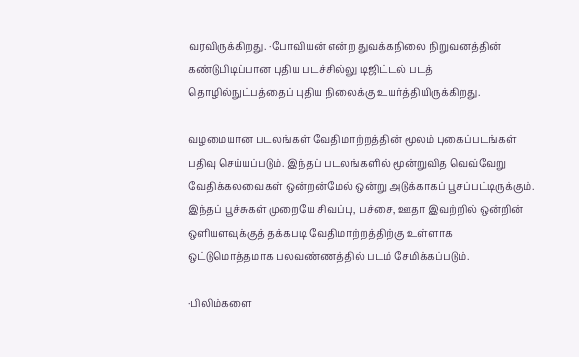வரவிருக்கிறது. ·போவியன் என்ற துவக்கநிலை நிறுவனத்தின் கண்டுபிடிப்பான புதிய படச்சில்லு டிஜிட்டல் படத் தொழில்நுட்பத்தைப் புதிய நிலைக்கு உயர்த்தியிருக்கிறது.

வழமையான படலங்கள் வேதிமாற்றத்தின் மூலம் புகைப்படங்கள் பதிவு செய்யப்படும். இந்தப் படலங்களில் மூன்றுவித வெவ்வேறு வேதிக்கலவைகள் ஒன்றன்மேல் ஒன்று அடுக்காகப் பூசப்பட்டிருக்கும். இந்தப் பூச்சுகள் முறையே சிவப்பு, பச்சை, ஊதா இவற்றில் ஒன்றின் ஒளியளவுக்குத் தக்கபடி வேதிமாற்றத்திற்கு உள்ளாக ஒட்டுமொத்தமாக பலவண்ணத்தில் படம் சேமிக்கப்படும்.

·பிலிம்களை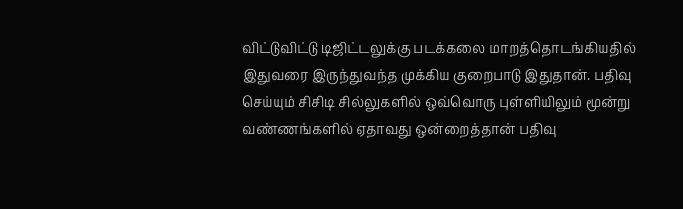விட்டுவிட்டு டிஜிட்டலுக்கு படக்கலை மாறத்தொடங்கியதில் இதுவரை இருந்துவந்த முக்கிய குறைபாடு இதுதான். பதிவு செய்யும் சிசிடி சில்லுகளில் ஒவ்வொரு புள்ளியிலும் மூன்று வண்ணங்களில் ஏதாவது ஒன்றைத்தான் பதிவு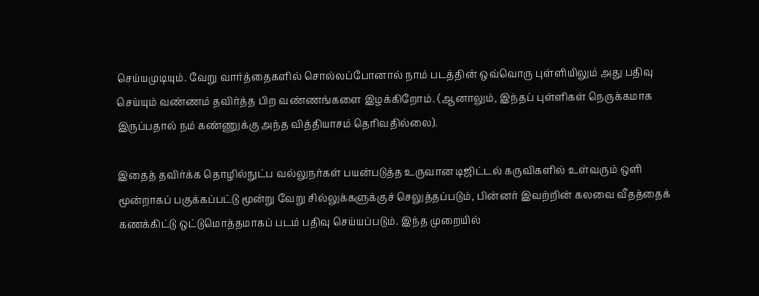செய்யமுடியும். வேறு வார்த்தைகளில் சொல்லப்போனால் நாம் படத்தின் ஒவ்வொரு புள்ளியிலும் அது பதிவு செய்யும் வண்ணம் தவிர்த்த பிற வண்ணங்களை இழக்கிறோம். (ஆனாலும், இந்தப் புள்ளிகள் நெருக்கமாக இருப்பதால் நம் கண்ணுக்கு அந்த வித்தியாசம் தெரிவதில்லை).

இதைத் தவிர்க்க தொழில்நுட்ப வல்லுநர்கள் பயன்படுத்த உருவான டிஜிட்டல் கருவிகளில் உள்வரும் ஒளி மூன்றாகப் பகுக்கப்பட்டு மூன்று வேறு சில்லுக்களுக்குச் செலுத்தப்படும், பின்னர் இவற்றின் கலவை வீதத்தைக் கணக்கிட்டு ஒட்டுமொத்தமாகப் படம் பதிவு செய்யப்படும். இந்த முறையில்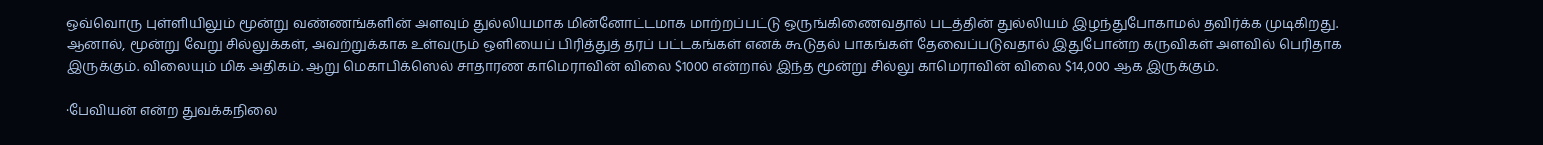ஒவ்வொரு புள்ளியிலும் மூன்று வண்ணங்களின் அளவும் துல்லியமாக மின்னோட்டமாக மாற்றப்பட்டு ஒருங்கிணைவதால் படத்தின் துல்லியம் இழந்துபோகாமல் தவிர்க்க முடிகிறது. ஆனால், மூன்று வேறு சில்லுக்கள், அவற்றுக்காக உள்வரும் ஒளியைப் பிரித்துத் தரப் பட்டகங்கள் எனக் கூடுதல் பாகங்கள் தேவைப்படுவதால் இதுபோன்ற கருவிகள் அளவில் பெரிதாக இருக்கும். விலையும் மிக அதிகம். ஆறு மெகாபிக்ஸெல் சாதாரண காமெராவின் விலை $1000 என்றால் இந்த மூன்று சில்லு காமெராவின் விலை $14,000 ஆக இருக்கும்.

·பேவியன் என்ற துவக்கநிலை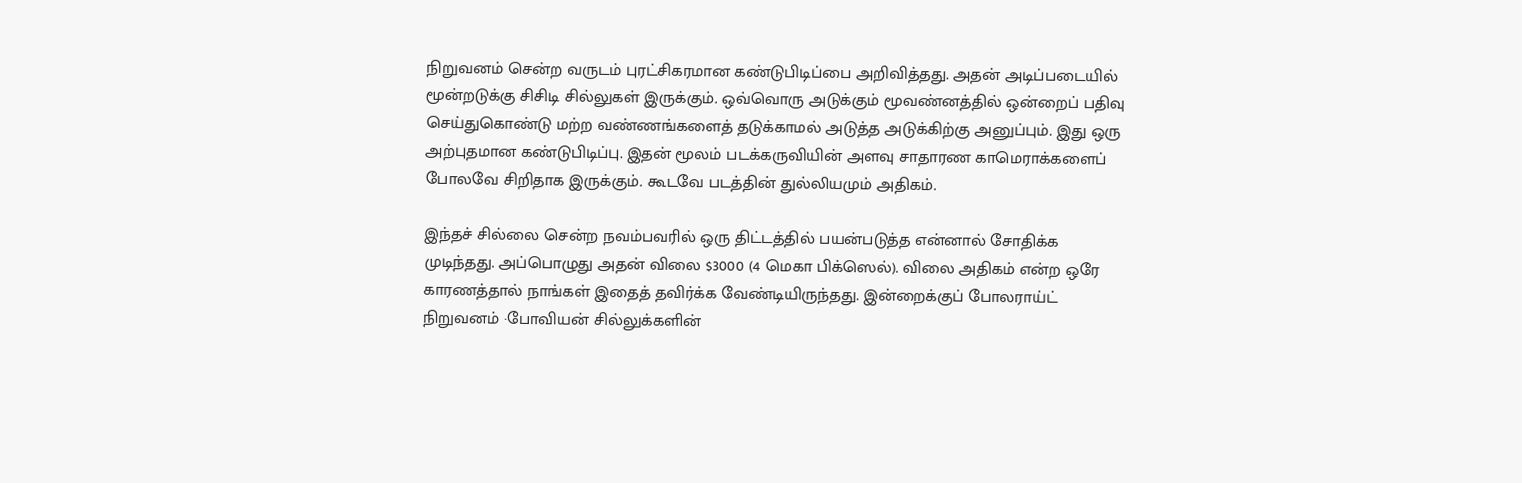நிறுவனம் சென்ற வருடம் புரட்சிகரமான கண்டுபிடிப்பை அறிவித்தது. அதன் அடிப்படையில் மூன்றடுக்கு சிசிடி சில்லுகள் இருக்கும். ஒவ்வொரு அடுக்கும் மூவண்னத்தில் ஒன்றைப் பதிவு செய்துகொண்டு மற்ற வண்ணங்களைத் தடுக்காமல் அடுத்த அடுக்கிற்கு அனுப்பும். இது ஒரு அற்புதமான கண்டுபிடிப்பு. இதன் மூலம் படக்கருவியின் அளவு சாதாரண காமெராக்களைப் போலவே சிறிதாக இருக்கும். கூடவே படத்தின் துல்லியமும் அதிகம்.

இந்தச் சில்லை சென்ற நவம்பவரில் ஒரு திட்டத்தில் பயன்படுத்த என்னால் சோதிக்க முடிந்தது. அப்பொழுது அதன் விலை $3000 (4 மெகா பிக்ஸெல்). விலை அதிகம் என்ற ஒரே காரணத்தால் நாங்கள் இதைத் தவிர்க்க வேண்டியிருந்தது. இன்றைக்குப் போலராய்ட் நிறுவனம் ·போவியன் சில்லுக்களின்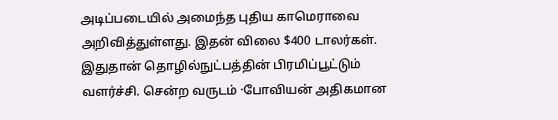அடிப்படையில் அமைந்த புதிய காமெராவை அறிவித்துள்ளது. இதன் விலை $400 டாலர்கள். இதுதான் தொழில்நுட்பத்தின் பிரமிப்பூட்டும் வளர்ச்சி. சென்ற வருடம் ·போவியன் அதிகமான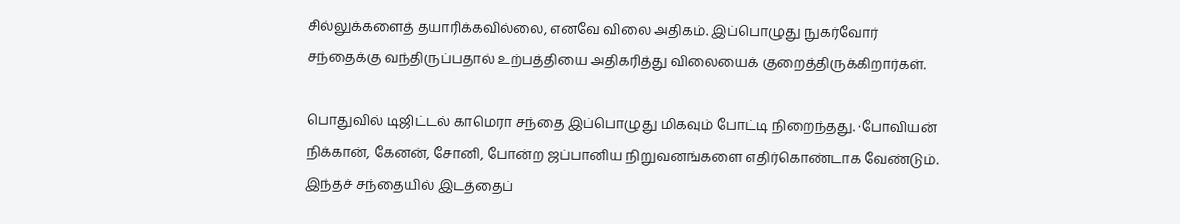சில்லுக்களைத் தயாரிக்கவில்லை, எனவே விலை அதிகம். இப்பொழுது நுகர்வோர் சந்தைக்கு வந்திருப்பதால் உற்பத்தியை அதிகரித்து விலையைக் குறைத்திருக்கிறார்கள்.

பொதுவில் டிஜிட்டல் காமெரா சந்தை இப்பொழுது மிகவும் போட்டி நிறைந்தது. ·போவியன் நிக்கான், கேனன், சோனி, போன்ற ஜப்பானிய நிறுவனங்களை எதிர்கொண்டாக வேண்டும். இந்தச் சந்தையில் இடத்தைப்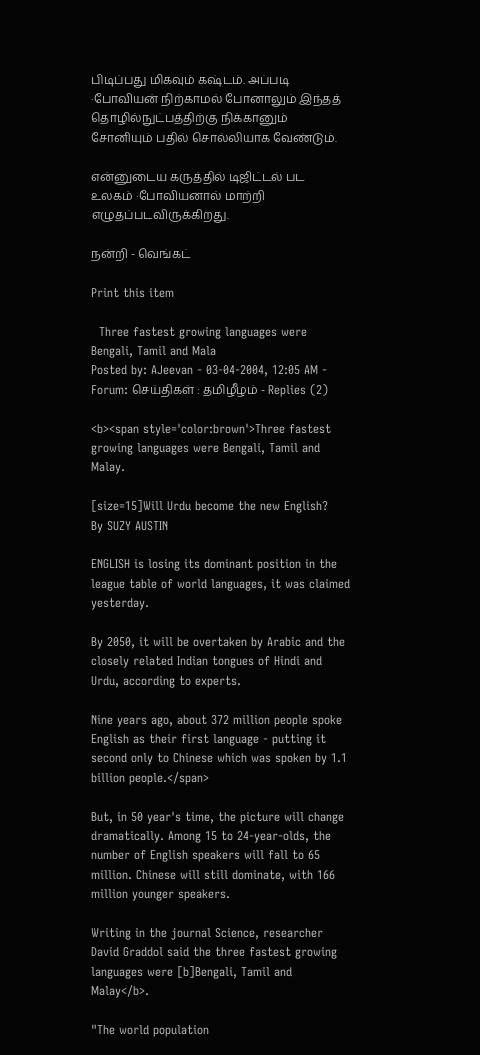பிடிப்பது மிகவும் கஷ்டம். அப்படி ·போவியன் நிற்காமல் போனாலும் இந்தத் தொழில்நுட்பத்திற்கு நிக்கானும் சோனியும் பதில் சொல்லியாக வேண்டும்.

என்னுடைய கருத்தில் டிஜிட்டல் பட உலகம் ·போவியனால் மாற்றி எழுதப்படவிருக்கிறது.

நன்றி - வெங்கட்

Print this item

  Three fastest growing languages were Bengali, Tamil and Mala
Posted by: AJeevan - 03-04-2004, 12:05 AM - Forum: செய்திகள் : தமிழீழம் - Replies (2)

<b><span style='color:brown'>Three fastest growing languages were Bengali, Tamil and Malay.

[size=15]Will Urdu become the new English?
By SUZY AUSTIN

ENGLISH is losing its dominant position in the league table of world languages, it was claimed yesterday.

By 2050, it will be overtaken by Arabic and the closely related Indian tongues of Hindi and Urdu, according to experts.

Nine years ago, about 372 million people spoke English as their first language - putting it second only to Chinese which was spoken by 1.1 billion people.</span>

But, in 50 year's time, the picture will change dramatically. Among 15 to 24-year-olds, the number of English speakers will fall to 65 million. Chinese will still dominate, with 166 million younger speakers.

Writing in the journal Science, researcher David Graddol said the three fastest growing languages were [b]Bengali, Tamil and Malay</b>.

"The world population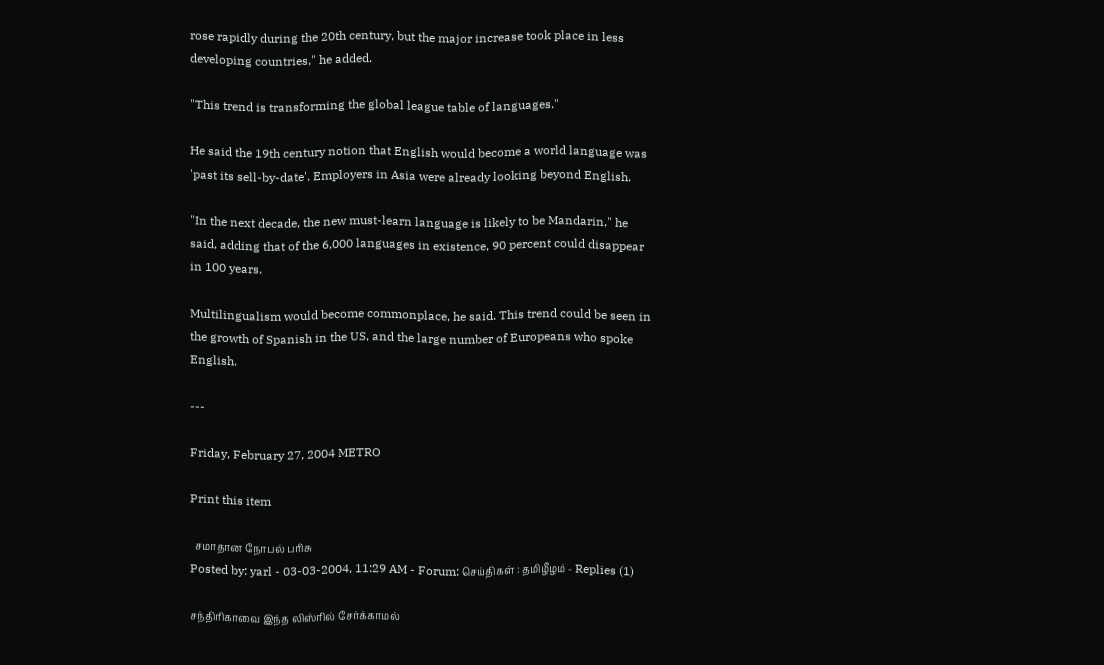rose rapidly during the 20th century, but the major increase took place in less developing countries," he added.

"This trend is transforming the global league table of languages."

He said the 19th century notion that English would become a world language was 'past its sell-by-date'. Employers in Asia were already looking beyond English.

"In the next decade, the new must-learn language is likely to be Mandarin," he said, adding that of the 6,000 languages in existence, 90 percent could disappear in 100 years.

Multilingualism would become commonplace, he said. This trend could be seen in the growth of Spanish in the US, and the large number of Europeans who spoke English.

---

Friday, February 27, 2004 METRO

Print this item

  சமாதான நோபல் பரிசு
Posted by: yarl - 03-03-2004, 11:29 AM - Forum: செய்திகள் : தமிழீழம் - Replies (1)

சந்திரிகாவை இந்த லிஸ்ரில் சேர்க்காமல்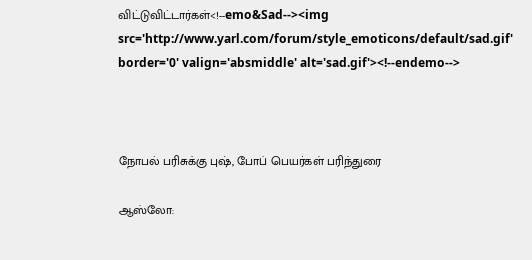விட்டுவிட்டார்கள்<!--emo&Sad--><img src='http://www.yarl.com/forum/style_emoticons/default/sad.gif' border='0' valign='absmiddle' alt='sad.gif'><!--endemo-->



நோபல் பரிசுக்கு புஷ், போப் பெயர்கள் பரிந்துரை

ஆஸ்லோ: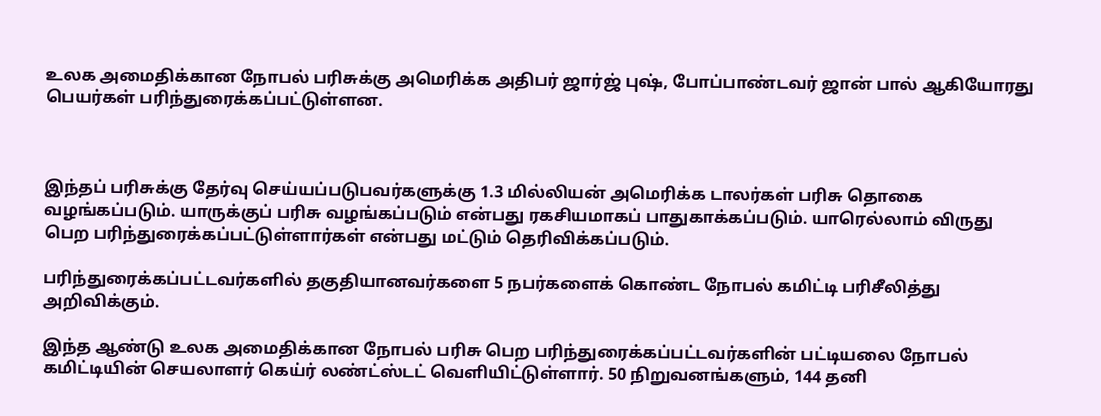உலக அமைதிக்கான நோபல் பரிசுக்கு அமெரிக்க அதிபர் ஜார்ஜ் புஷ், போப்பாண்டவர் ஜான் பால் ஆகியோரது பெயர்கள் பரிந்துரைக்கப்பட்டுள்ளன.



இந்தப் பரிசுக்கு தேர்வு செய்யப்படுபவர்களுக்கு 1.3 மில்லியன் அமெரிக்க டாலர்கள் பரிசு தொகை வழங்கப்படும். யாருக்குப் பரிசு வழங்கப்படும் என்பது ரகசியமாகப் பாதுகாக்கப்படும். யாரெல்லாம் விருது பெற பரிந்துரைக்கப்பட்டுள்ளார்கள் என்பது மட்டும் தெரிவிக்கப்படும்.

பரிந்துரைக்கப்பட்டவர்களில் தகுதியானவர்களை 5 நபர்களைக் கொண்ட நோபல் கமிட்டி பரிசீலித்து அறிவிக்கும்.

இந்த ஆண்டு உலக அமைதிக்கான நோபல் பரிசு பெற பரிந்துரைக்கப்பட்டவர்களின் பட்டியலை நோபல் கமிட்டியின் செயலாளர் கெய்ர் லண்ட்ஸ்டட் வெளியிட்டுள்ளார். 50 நிறுவனங்களும், 144 தனி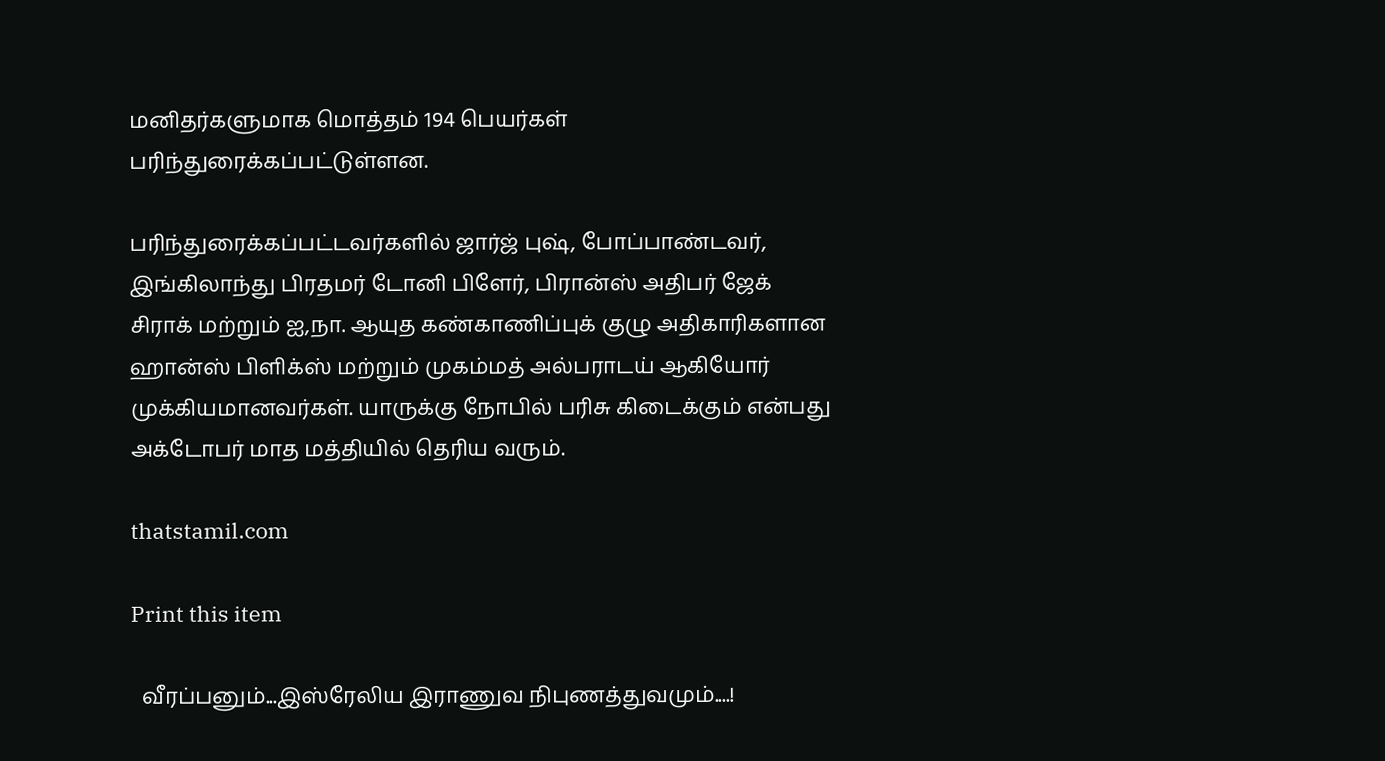மனிதர்களுமாக மொத்தம் 194 பெயர்கள் பரிந்துரைக்கப்பட்டுள்ளன.

பரிந்துரைக்கப்பட்டவர்களில் ஜார்ஜ் புஷ், போப்பாண்டவர், இங்கிலாந்து பிரதமர் டோனி பிளேர், பிரான்ஸ் அதிபர் ஜேக் சிராக் மற்றும் ஐ,நா. ஆயுத கண்காணிப்புக் குழு அதிகாரிகளான ஹான்ஸ் பிளிக்ஸ் மற்றும் முகம்மத் அல்பராடய் ஆகியோர் முக்கியமானவர்கள். யாருக்கு நோபில் பரிசு கிடைக்கும் என்பது அக்டோபர் மாத மத்தியில் தெரிய வரும்.

thatstamil.com

Print this item

  வீரப்பனும்...இஸ்ரேலிய இராணுவ நிபுணத்துவமும்....!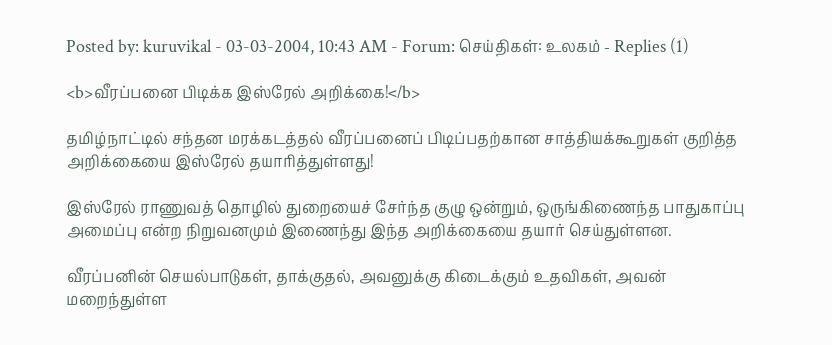Posted by: kuruvikal - 03-03-2004, 10:43 AM - Forum: செய்திகள்: உலகம் - Replies (1)

<b>வீரப்பனை பிடிக்க இஸ்ரேல் அறிக்கை!</b>

தமிழ்நாட்டில் சந்தன மரக்கடத்தல் வீரப்பனைப் பிடிப்பதற்கான சாத்தியக்கூறுகள் குறித்த அறிக்கையை இஸ்ரேல் தயாரித்துள்ளது!

இஸ்ரேல் ராணுவத் தொழில் துறையைச் சேர்ந்த குழு ஒன்றும், ஒருங்கிணைந்த பாதுகாப்பு அமைப்பு என்ற நிறுவனமும் இணைந்து இந்த அறிக்கையை தயார் செய்துள்ளன.

வீரப்பனின் செயல்பாடுகள், தாக்குதல், அவனுக்கு கிடைக்கும் உதவிகள், அவன் மறைந்துள்ள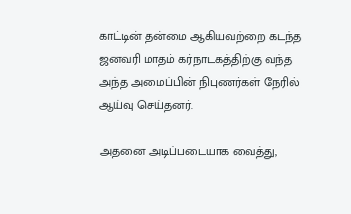காட்டின் தன்மை ஆகியவற்றை கடந்த ஜனவரி மாதம் கர்நாடகத்திற்கு வந்த அந்த அமைப்பின் நிபுணர்கள் நேரில் ஆய்வு செய்தனர்.

அதனை அடிப்படையாக வைத்து,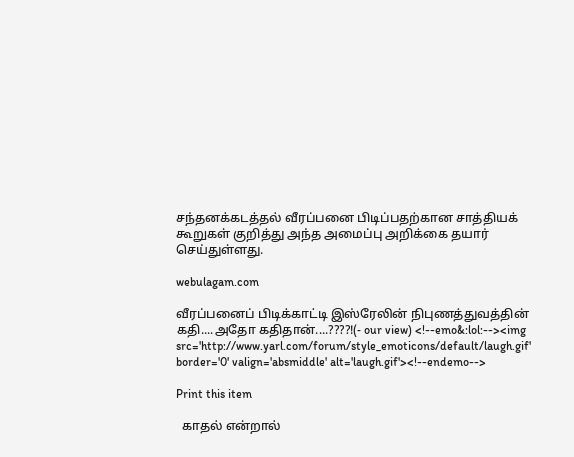சந்தனக்கடத்தல் வீரப்பனை பிடிப்பதற்கான சாத்தியக் கூறுகள் குறித்து அந்த அமைப்பு அறிக்கை தயார் செய்துள்ளது.

webulagam.com

வீரப்பனைப் பிடிக்காட்டி இஸ்ரேலின் நிபுணத்துவத்தின் கதி....அதோ கதிதான்....????!(- our view) <!--emo&:lol:--><img src='http://www.yarl.com/forum/style_emoticons/default/laugh.gif' border='0' valign='absmiddle' alt='laugh.gif'><!--endemo-->

Print this item

  காதல் என்றால்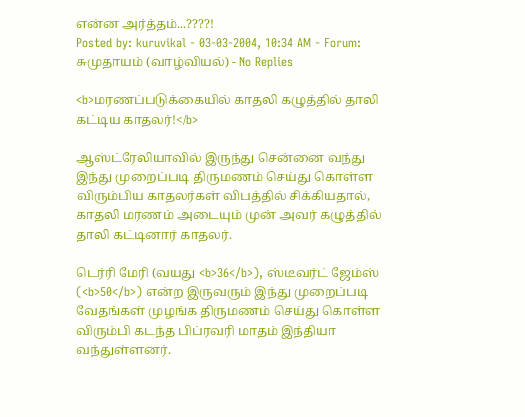என்ன அர்த்தம்...????!
Posted by: kuruvikal - 03-03-2004, 10:34 AM - Forum: சுமுதாயம் (வாழ்வியல்) - No Replies

<b>மரணப்படுக்கையில் காதலி கழுத்தில் தாலி கட்டிய காதலர்!</b>

ஆஸ்ட்ரேலியாவில் இருந்து சென்னை வந்து இந்து முறைப்படி திருமணம் செய்து கொள்ள விரும்பிய காதலர்கள் விபத்தில் சிக்கியதால், காதலி மரணம் அடையும் முன் அவர் கழுத்தில் தாலி கட்டினார் காதலர்.

டெர்ரி மேரி (வயது <b>36</b>), ஸ்டீவர்ட் ஜேம்ஸ் (<b>50</b>) என்ற இருவரும் இந்து முறைப்படி வேதங்கள் முழங்க திருமணம் செய்து கொள்ள விரும்பி கடந்த பிப்ரவரி மாதம் இந்தியா வந்துள்ளனர்.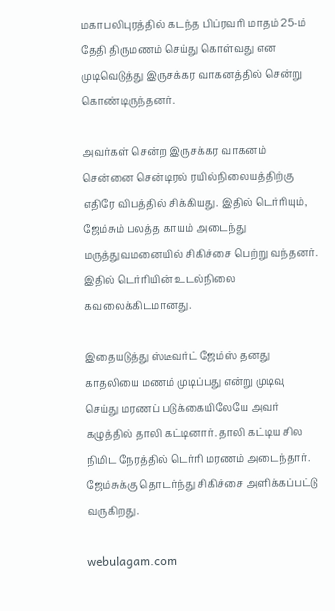மகாபலிபுரத்தில் கடந்த பிப்ரவரி மாதம் 25-ம் தேதி திருமணம் செய்து கொள்வது என முடிவெடுத்து இருசக்கர வாகனத்தில் சென்று கொண்டிருந்தனர்.

அவர்கள் சென்ற இருசக்கர வாகனம் சென்னை சென்டிரல் ரயில்நிலையத்திற்கு எதிரே விபத்தில் சிக்கியது. இதில் டெர்ரியும், ஜேம்சும் பலத்த காயம் அடைந்து மருத்துவமனையில் சிகிச்சை பெற்று வந்தனர். இதில் டெர்ரியின் உடல்நிலை கவலைக்கிடமானது.

இதையடுத்து ஸ்டீவர்ட் ஜேம்ஸ் தனது காதலியை மணம் முடிப்பது என்று முடிவு செய்து மரணப் படுக்கையிலேயே அவர் கழுத்தில் தாலி கட்டினார். தாலி கட்டிய சில நிமிட நேரத்தில் டெர்ரி மரணம் அடைந்தார். ஜேம்சுக்கு தொடர்ந்து சிகிச்சை அளிக்கப்பட்டு வருகிறது.

webulagam.com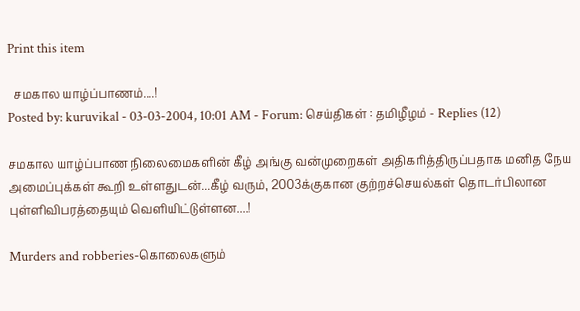Print this item

  சமகால யாழ்ப்பாணம்....!
Posted by: kuruvikal - 03-03-2004, 10:01 AM - Forum: செய்திகள் : தமிழீழம் - Replies (12)

சமகால யாழ்ப்பாண நிலைமைகளின் கீழ் அங்கு வன்முறைகள் அதிகரித்திருப்பதாக மனித நேய அமைப்புக்கள் கூறி உள்ளதுடன்...கீழ் வரும், 2003க்குகான குற்றச்செயல்கள் தொடர்பிலான புள்ளிவிபரத்தையும் வெளியிட்டுள்ளன....!

Murders and robberies-கொலைகளும்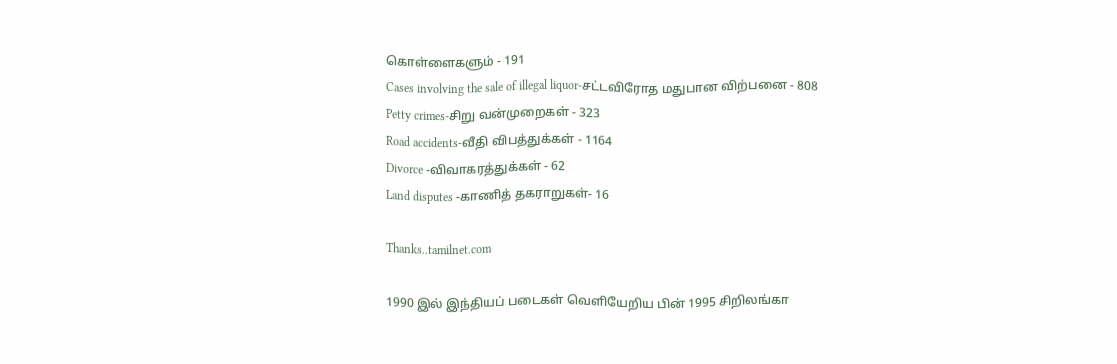கொள்ளைகளும் - 191
Cases involving the sale of illegal liquor-சட்டவிரோத மதுபான விற்பனை - 808
Petty crimes-சிறு வன்முறைகள் - 323
Road accidents-வீதி விபத்துக்கள் - 1164
Divorce -விவாகரத்துக்கள் - 62
Land disputes -காணித் தகராறுகள்- 16

Thanks..tamilnet.com

1990 இல் இந்தியப் படைகள் வெளியேறிய பின் 1995 சிறிலங்கா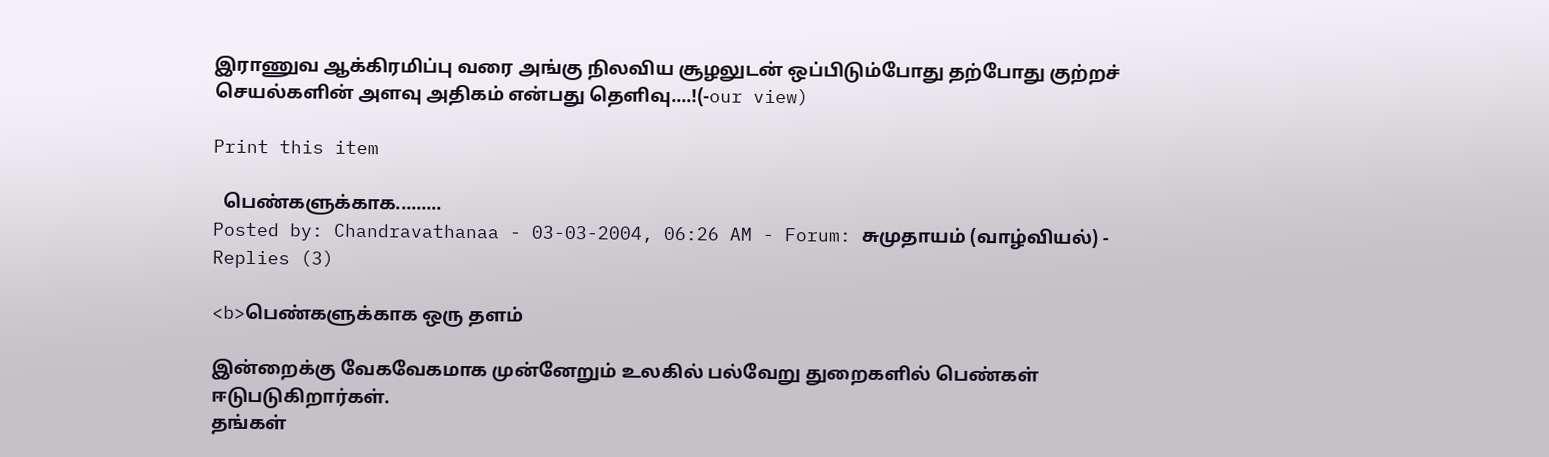இராணுவ ஆக்கிரமிப்பு வரை அங்கு நிலவிய சூழலுடன் ஒப்பிடும்போது தற்போது குற்றச் செயல்களின் அளவு அதிகம் என்பது தெளிவு....!(-our view)

Print this item

  பெண்களுக்காக.........
Posted by: Chandravathanaa - 03-03-2004, 06:26 AM - Forum: சுமுதாயம் (வாழ்வியல்) - Replies (3)

<b>பெண்களுக்காக ஒரு தளம்

இன்றைக்கு வேகவேகமாக முன்னேறும் உலகில் பல்வேறு துறைகளில் பெண்கள் ஈடுபடுகிறார்கள்.
தங்கள்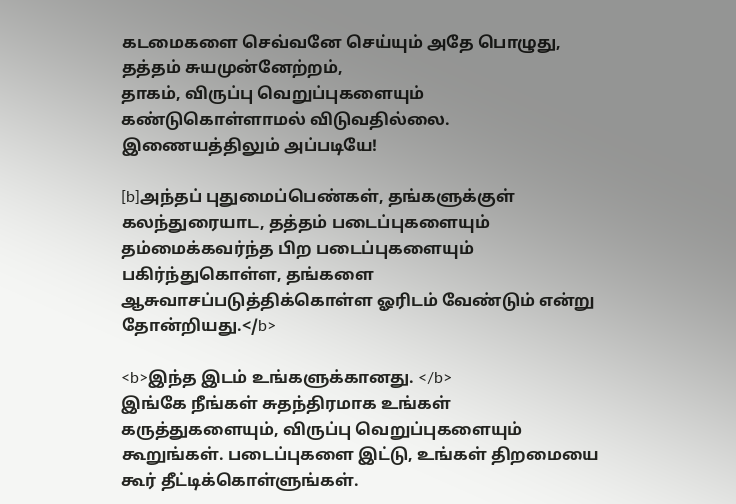கடமைகளை செவ்வனே செய்யும் அதே பொழுது, தத்தம் சுயமுன்னேற்றம்,
தாகம், விருப்பு வெறுப்புகளையும் கண்டுகொள்ளாமல் விடுவதில்லை.
இணையத்திலும் அப்படியே!

[b]அந்தப் புதுமைப்பெண்கள், தங்களுக்குள் கலந்துரையாட, தத்தம் படைப்புகளையும் தம்மைக்கவர்ந்த பிற படைப்புகளையும் பகிர்ந்துகொள்ள, தங்களை ஆசுவாசப்படுத்திக்கொள்ள ஓரிடம் வேண்டும் என்று தோன்றியது.</b>

<b>இந்த இடம் உங்களுக்கானது. </b>
இங்கே நீங்கள் சுதந்திரமாக உங்கள் கருத்துகளையும், விருப்பு வெறுப்புகளையும் கூறுங்கள். படைப்புகளை இட்டு, உங்கள் திறமையை கூர் தீட்டிக்கொள்ளுங்கள்.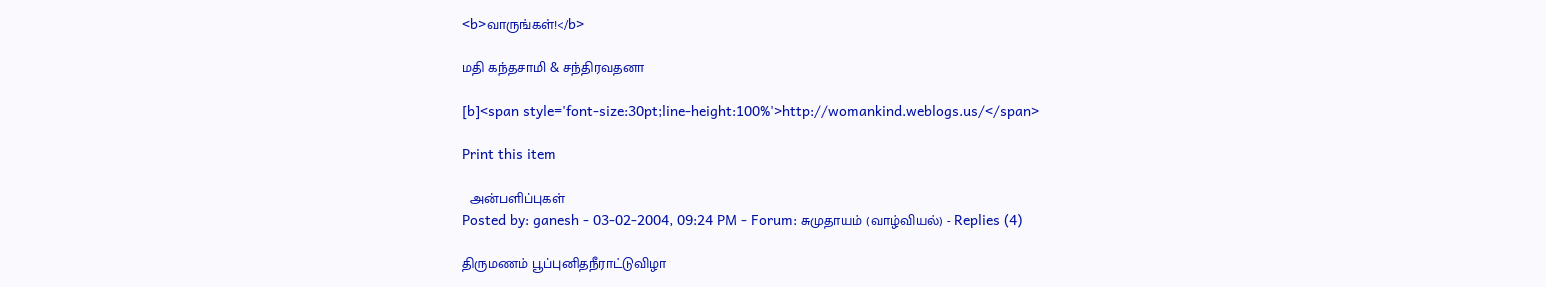<b>வாருங்கள்!</b>

மதி கந்தசாமி & சந்திரவதனா

[b]<span style='font-size:30pt;line-height:100%'>http://womankind.weblogs.us/</span>

Print this item

  அன்பளிப்புகள்
Posted by: ganesh - 03-02-2004, 09:24 PM - Forum: சுமுதாயம் (வாழ்வியல்) - Replies (4)

திருமணம் பூப்புனிதநீராட்டுவிழா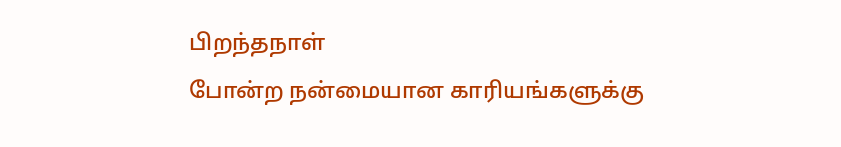பிறந்தநாள்
போன்ற நன்மையான காரியங்களுக்கு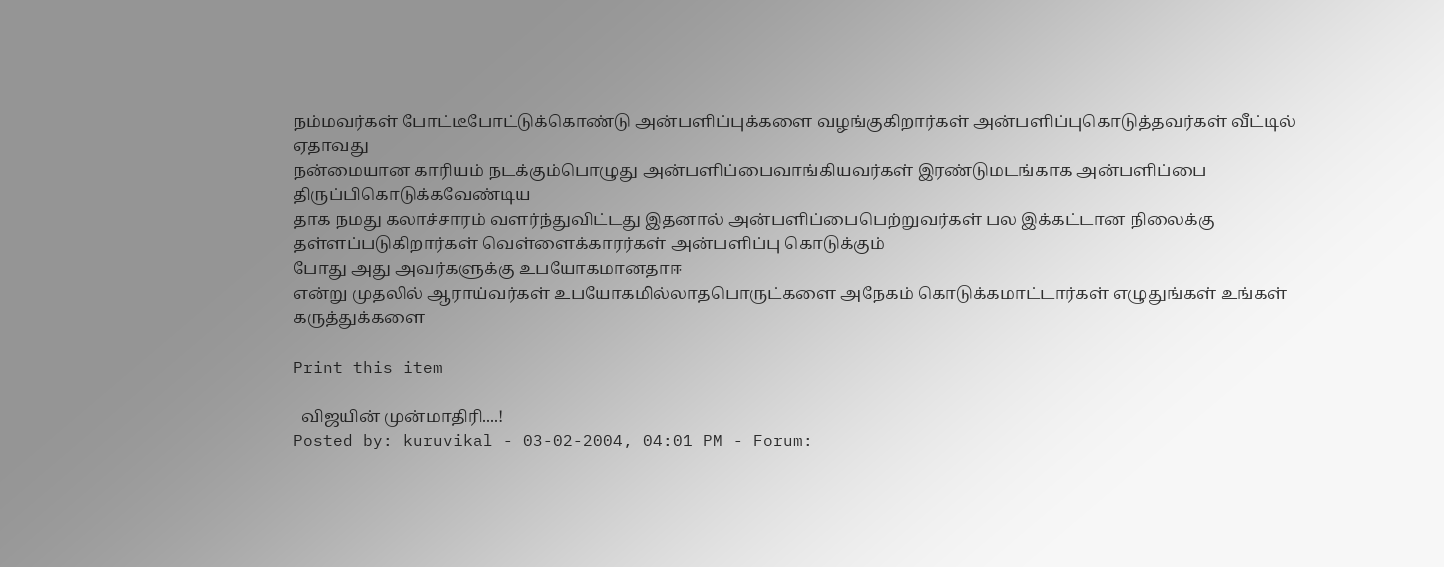நம்மவர்கள் போட்டீபோட்டுக்கொண்டு அன்பளிப்புக்களை வழங்குகிறார்கள் அன்பளிப்புகொடுத்தவர்கள் வீட்டில் ஏதாவது
நன்மையான காரியம் நடக்கும்பொழுது அன்பளிப்பைவாங்கியவர்கள் இரண்டுமடங்காக அன்பளிப்பை திருப்பிகொடுக்கவேண்டிய
தாக நமது கலாச்சாரம் வளர்ந்துவிட்டது இதனால் அன்பளிப்பைபெற்றுவர்கள் பல இக்கட்டான நிலைக்கு தள்ளப்படுகிறார்கள் வெள்ளைக்காரர்கள் அன்பளிப்பு கொடுக்கும்
போது அது அவர்களுக்கு உபயோகமானதாஈ
என்று முதலில் ஆராய்வர்கள் உபயோகமில்லாதபொருட்களை அநேகம் கொடுக்கமாட்டார்கள் எழுதுங்கள் உங்கள்
கருத்துக்களை

Print this item

  விஜயின் முன்மாதிரி....!
Posted by: kuruvikal - 03-02-2004, 04:01 PM - Forum: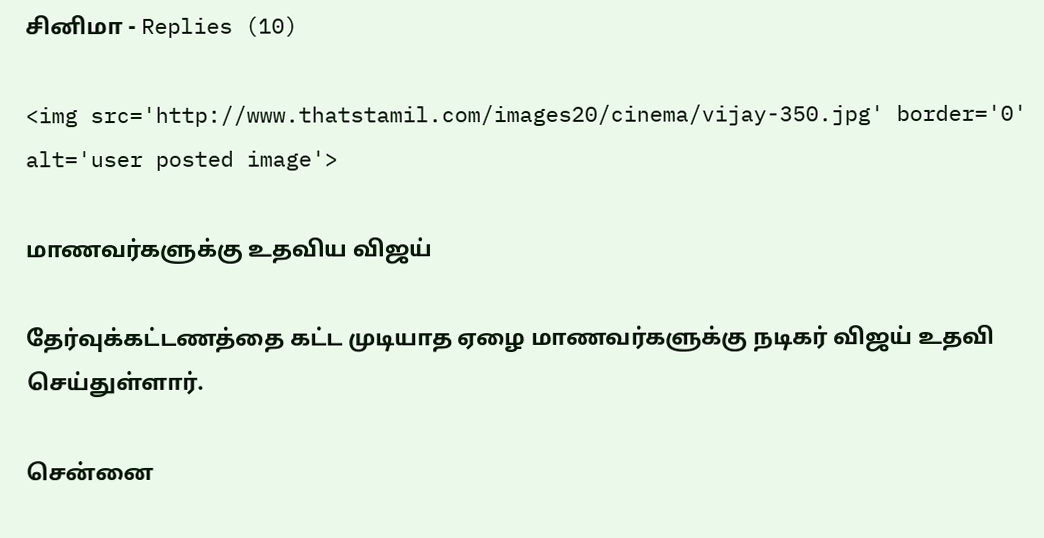சினிமா - Replies (10)

<img src='http://www.thatstamil.com/images20/cinema/vijay-350.jpg' border='0' alt='user posted image'>

மாணவர்களுக்கு உதவிய விஜய்

தேர்வுக்கட்டணத்தை கட்ட முடியாத ஏழை மாணவர்களுக்கு நடிகர் விஜய் உதவி செய்துள்ளார்.

சென்னை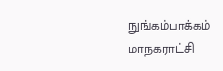நுங்கம்பாக்கம் மாநகராட்சி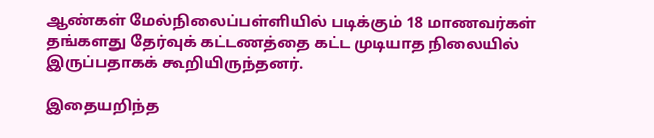ஆண்கள் மேல்நிலைப்பள்ளியில் படிக்கும் 18 மாணவர்கள் தங்களது தேர்வுக் கட்டணத்தை கட்ட முடியாத நிலையில் இருப்பதாகக் கூறியிருந்தனர்.

இதையறிந்த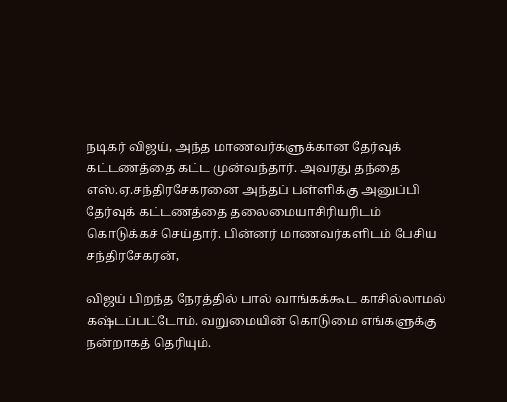நடிகர் விஜய், அந்த மாணவர்களுக்கான தேர்வுக் கட்டணத்தை கட்ட முன்வந்தார். அவரது தந்தை எஸ்.ஏ.சந்திரசேகரனை அந்தப் பள்ளிக்கு அனுப்பி தேர்வுக் கட்டணத்தை தலைமையாசிரியரிடம் கொடுக்கச் செய்தார். பின்னர் மாணவர்களிடம் பேசிய சந்திரசேகரன்,

விஜய் பிறந்த நேரத்தில் பால் வாங்கக்கூட காசில்லாமல் கஷ்டப்பட்டோம். வறுமையின் கொடுமை எங்களுக்கு நன்றாகத் தெரியும்.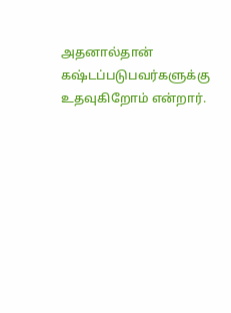அதனால்தான் கஷ்டப்படுபவர்களுக்கு உதவுகிறோம் என்றார்.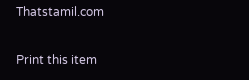Thatstamil.com

Print this item